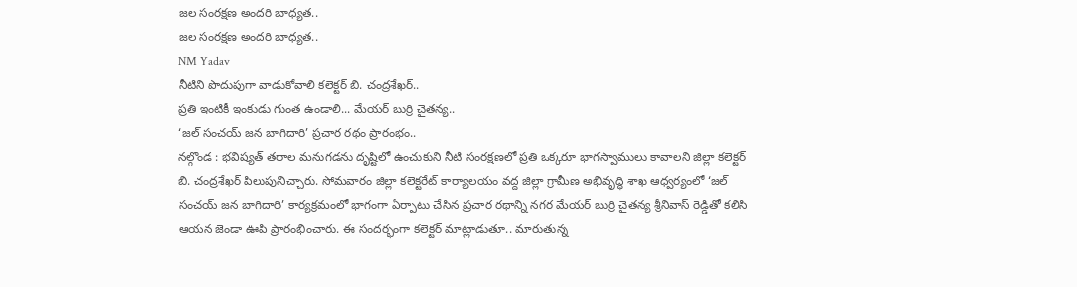జల సంరక్షణ అందరి బాధ్యత..
జల సంరక్షణ అందరి బాధ్యత..
NM Yadav
నీటిని పొదుపుగా వాడుకోవాలి కలెక్టర్ బి. చంద్రశేఖర్..
ప్రతి ఇంటికీ ఇంకుడు గుంత ఉండాలి... మేయర్ బుర్రి చైతన్య..
‘జల్ సంచయ్ జన బాగిదారి’ ప్రచార రథం ప్రారంభం..
నల్గొండ : భవిష్యత్ తరాల మనుగడను దృష్టిలో ఉంచుకుని నీటి సంరక్షణలో ప్రతి ఒక్కరూ భాగస్వాములు కావాలని జిల్లా కలెక్టర్ బి. చంద్రశేఖర్ పిలుపునిచ్చారు. సోమవారం జిల్లా కలెక్టరేట్ కార్యాలయం వద్ద జిల్లా గ్రామీణ అభివృద్ధి శాఖ ఆధ్వర్యంలో ‘జల్ సంచయ్ జన బాగిదారి’ కార్యక్రమంలో భాగంగా ఏర్పాటు చేసిన ప్రచార రథాన్ని నగర మేయర్ బుర్రి చైతన్య శ్రీనివాస్ రెడ్డితో కలిసి ఆయన జెండా ఊపి ప్రారంభించారు. ఈ సందర్భంగా కలెక్టర్ మాట్లాడుతూ.. మారుతున్న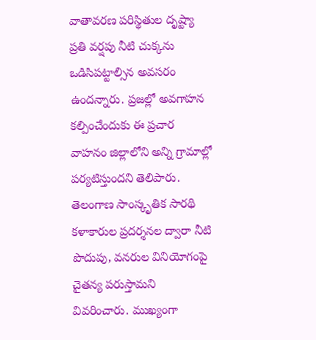వాతావరణ పరిస్థితుల దృష్ట్యా ప్రతి వర్షపు నీటి చుక్కను ఒడిసిపట్టాల్సిన అవసరం ఉందన్నారు. ప్రజల్లో అవగాహన కల్పించేందుకు ఈ ప్రచార వాహనం జిల్లాలోని అన్ని గ్రామాల్లో పర్యటిస్తుందని తెలిపారు. తెలంగాణ సాంస్కృతిక సారథి కళాకారుల ప్రదర్శనల ద్వారా నీటి పొదుపు, వనరుల వినియోగంపై చైతన్య పరుస్తామని వివరించారు. ముఖ్యంగా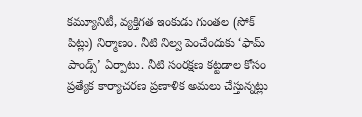కమ్యూనిటీ, వ్యక్తిగత ఇంకుడు గుంతల (సోక్ పిట్లు) నిర్మాణం. నీటి నిల్వ పెంచేందుకు ‘ఫామ్ పాండ్స్’ ఏర్పాటు. నీటి సంరక్షణ కట్టడాల కోసం ప్రత్యేక కార్యాచరణ ప్రణాళిక అమలు చేస్తున్నట్లు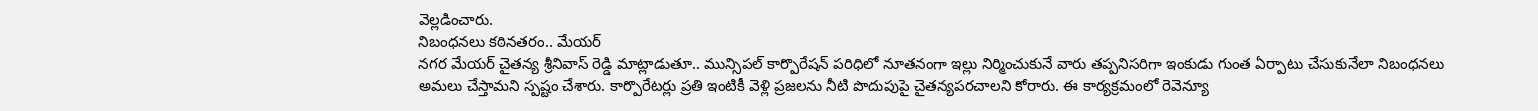వెల్లడించారు.
నిబంధనలు కఠినతరం.. మేయర్
నగర మేయర్ చైతన్య శ్రీనివాస్ రెడ్డి మాట్లాడుతూ.. మున్సిపల్ కార్పొరేషన్ పరిధిలో నూతనంగా ఇల్లు నిర్మించుకునే వారు తప్పనిసరిగా ఇంకుడు గుంత ఏర్పాటు చేసుకునేలా నిబంధనలు అమలు చేస్తామని స్పష్టం చేశారు. కార్పొరేటర్లు ప్రతి ఇంటికీ వెళ్లి ప్రజలను నీటి పొదుపుపై చైతన్యపరచాలని కోరారు. ఈ కార్యక్రమంలో రెవెన్యూ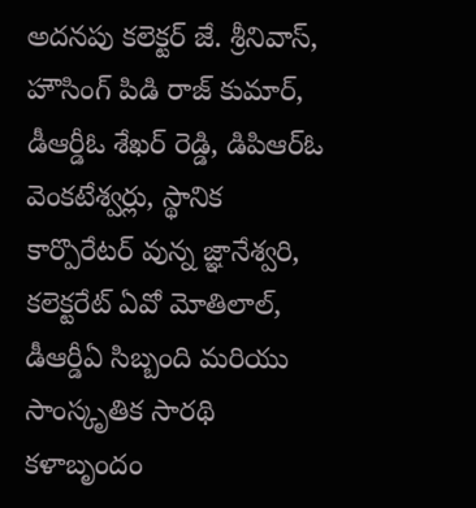అదనపు కలెక్టర్ జే. శ్రీనివాస్, హౌసింగ్ పిడి రాజ్ కుమార్, డీఆర్డీఓ శేఖర్ రెడ్డి, డిపిఆర్ఓ వెంకటేశ్వర్లు, స్థానిక కార్పొరేటర్ వున్న జ్ఞానేశ్వరి, కలెక్టరేట్ ఏవో మోతిలాల్, డీఆర్డీఏ సిబ్బంది మరియు సాంస్కృతిక సారథి కళాబృందం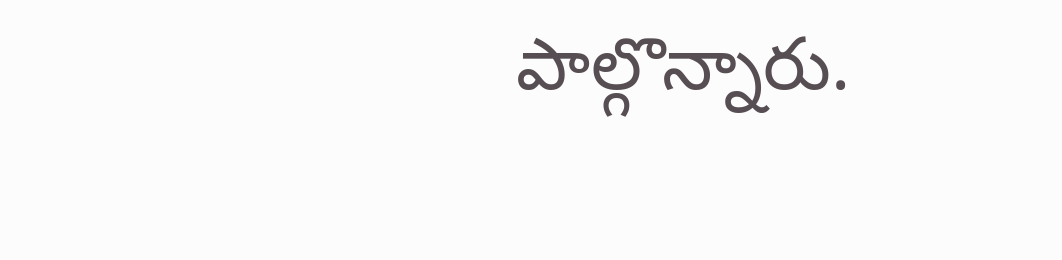పాల్గొన్నారు.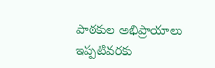పాఠకుల అభిప్రాయాలు
ఇప్పటివరకు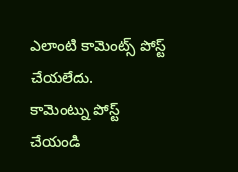ఎలాంటి కామెంట్స్ పోస్ట్ చేయలేదు.
కామెంట్ను పోస్ట్ చేయండి